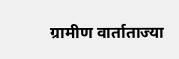ग्रामीण वार्ताताज्या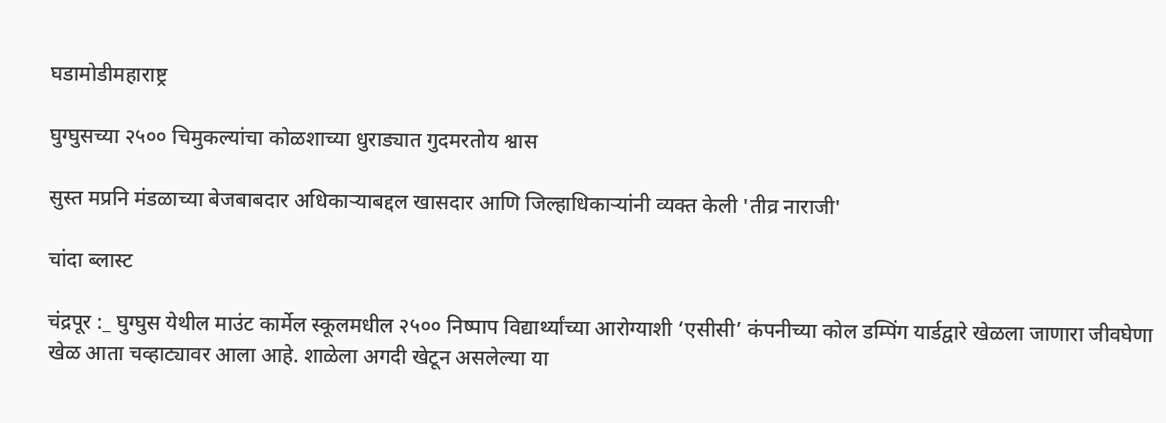घडामोडीमहाराष्ट्र

घुग्घुसच्या २५०० चिमुकल्यांचा कोळशाच्या धुराड्यात गुदमरतोय श्वास

सुस्त मप्रनि मंडळाच्या बेजबाबदार अधिकाऱ्याबद्दल खासदार आणि जिल्हाधिकाऱ्यांनी व्यक्त केली 'तीव्र नाराजी'

चांदा ब्लास्ट

चंद्रपूर :_ घुग्घुस येथील माउंट कार्मेल स्कूलमधील २५०० निष्पाप विद्यार्थ्यांच्या आरोग्याशी ‘एसीसी’ कंपनीच्या कोल डम्पिंग यार्डद्वारे खेळला जाणारा जीवघेणा खेळ आता चव्हाट्यावर आला आहे. शाळेला अगदी खेटून असलेल्या या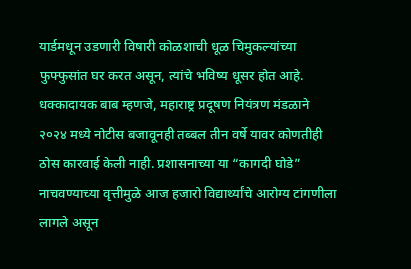यार्डमधून उडणारी विषारी कोळशाची धूळ चिमुकल्यांच्या फुफ्फुसांत घर करत असून, त्यांचे भविष्य धूसर होत आहे. धक्कादायक बाब म्हणजे, महाराष्ट्र प्रदूषण नियंत्रण मंडळाने २०२४ मध्ये नोटीस बजावूनही तब्बल तीन वर्षे यावर कोणतीही ठोस कारवाई केली नाही. प्रशासनाच्या या “कागदी घोडे” नाचवण्याच्या वृत्तीमुळे आज हजारो विद्यार्थ्यांचे आरोग्य टांगणीला लागले असून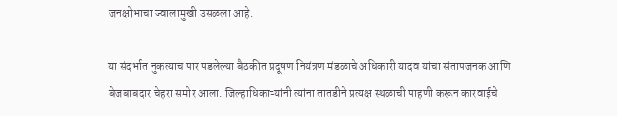जनक्षोभाचा ज्वालामुखी उसळला आहे.

या संदर्भात नुकत्याच पार पडलेल्या बैठकीत प्रदूषण नियंत्रण मंडळाचे अधिकारी यादव यांचा संतापजनक आणि बेजबाबदार चेहरा समोर आला. जिल्हाधिकाऱ्यांनी त्यांना तातडीने प्रत्यक्ष स्थळाची पाहणी करून कारवाईचे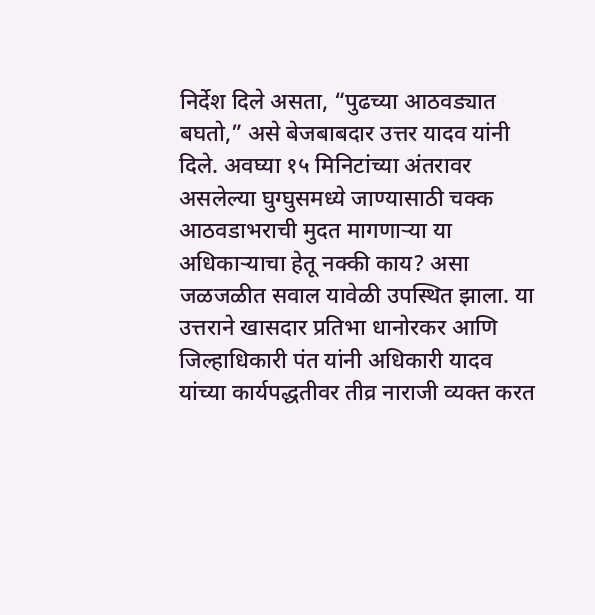निर्देश दिले असता, “पुढच्या आठवड्यात बघतो,” असे बेजबाबदार उत्तर यादव यांनी दिले. अवघ्या १५ मिनिटांच्या अंतरावर असलेल्या घुग्घुसमध्ये जाण्यासाठी चक्क आठवडाभराची मुदत मागणाऱ्या या अधिकाऱ्याचा हेतू नक्की काय? असा जळजळीत सवाल यावेळी उपस्थित झाला. या उत्तराने खासदार प्रतिभा धानोरकर आणि जिल्हाधिकारी पंत यांनी अधिकारी यादव यांच्या कार्यपद्धतीवर तीव्र नाराजी व्यक्त करत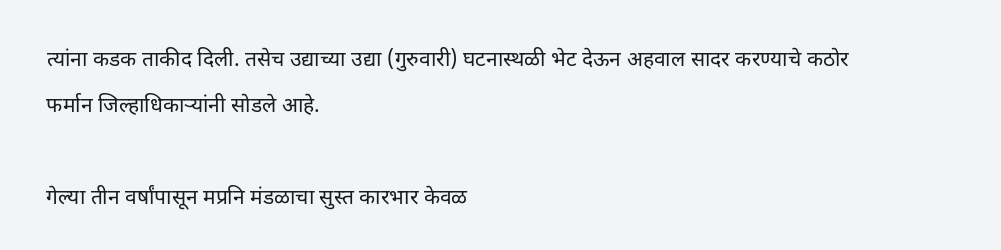त्यांना कडक ताकीद दिली. तसेच उद्याच्या उद्या (गुरुवारी) घटनास्थळी भेट देऊन अहवाल सादर करण्याचे कठोर फर्मान जिल्हाधिकाऱ्यांनी सोडले आहे.

गेल्या तीन वर्षांपासून मप्रनि मंडळाचा सुस्त कारभार केवळ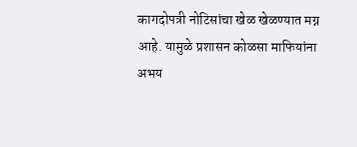कागदोपत्री नोटिसांचा खेळ खेळण्यात मग्न आहे. यामुळे प्रशासन कोळसा माफियांना अभय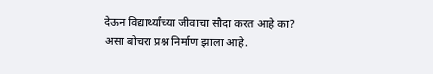देऊन विद्यार्थ्यांच्या जीवाचा सौदा करत आहे का? असा बोचरा प्रश्न निर्माण झाला आहे.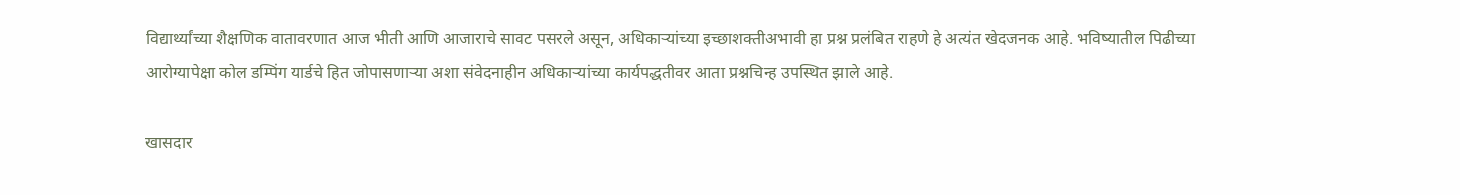विद्यार्थ्यांच्या शैक्षणिक वातावरणात आज भीती आणि आजाराचे सावट पसरले असून, अधिकाऱ्यांच्या इच्छाशक्तीअभावी हा प्रश्न प्रलंबित राहणे हे अत्यंत खेदजनक आहे. भविष्यातील पिढीच्या आरोग्यापेक्षा कोल डम्पिंग यार्डचे हित जोपासणाऱ्या अशा संवेदनाहीन अधिकाऱ्यांच्या कार्यपद्धतीवर आता प्रश्नचिन्ह उपस्थित झाले आहे.

खासदार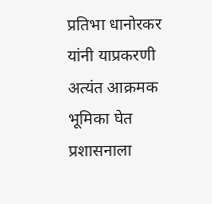प्रतिभा धानोरकर यांनी याप्रकरणी अत्यंत आक्रमक भूमिका घेत प्रशासनाला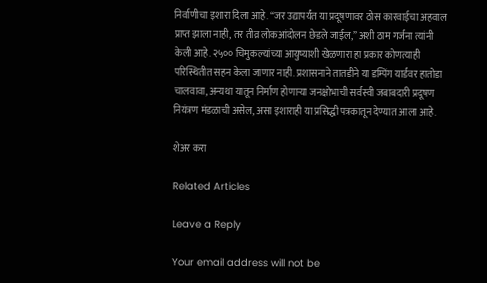निर्वाणीचा इशारा दिला आहे. “जर उद्यापर्यंत या प्रदूषणावर ठोस कारवाईचा अहवाल प्राप्त झाला नाही, तर तीव्र लोकआंदोलन छेडले जाईल,” अशी ठाम गर्जना त्यांनी केली आहे. २५०० चिमुकल्यांच्या आयुष्याशी खेळणारा हा प्रकार कोणत्याही परिस्थितीत सहन केला जाणार नाही. प्रशासनाने तातडीने या डम्पिंग यार्डवर हातोडा चालवावा, अन्यथा यातून निर्माण होणाऱ्या जनक्षोभाची सर्वस्वी जबाबदारी प्रदूषण नियंत्रण मंडळाची असेल, असा इशाराही या प्रसिद्धी पत्रकातून देण्यात आला आहे.

शेअर करा

Related Articles

Leave a Reply

Your email address will not be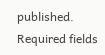published. Required fields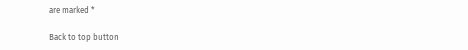are marked *

Back to top button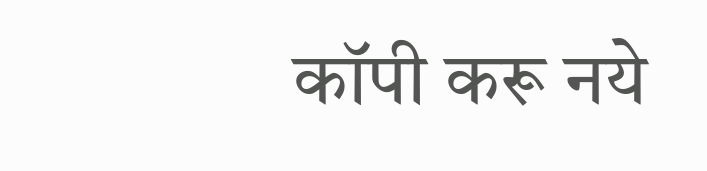कॉपी करू नये